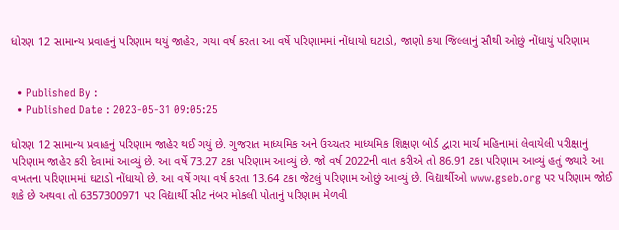ધોરણ 12 સામાન્ય પ્રવાહનું પરિણામ થયું જાહેર, ગયા વર્ષ કરતા આ વર્ષે પરિણામમાં નોંધાયો ઘટાડો, જાણો કયા જિલ્લાનું સૌથી ઓછું નોંધાયું પરિણામ


  • Published By :
  • Published Date : 2023-05-31 09:05:25

ધોરણ 12 સામાન્ય પ્રવાહનું પરિણામ જાહેર થઈ ગયું છે. ગુજરાત માધ્યમિક અને ઉચ્ચતર માધ્યમિક શિક્ષણ બોર્ડ દ્વારા માર્ચ મહિનામાં લેવાયેલી પરીક્ષાનું પરિણામ જાહેર કરી દેવામાં આવ્યું છે. આ વર્ષે 73.27 ટકા પરિણામ આવ્યું છે. જો વર્ષ 2022ની વાત કરીએ તો 86.91 ટકા પરિણામ આવ્યું હતું જ્યારે આ વખતના પરિણામમાં ઘટાડો નોંધાયો છે. આ વર્ષે ગયા વર્ષ કરતા 13.64 ટકા જેટલું પરિણામ ઓછું આવ્યું છે. વિદ્યાર્થીઓ www.gseb.org પર પરિણામ જોઈ શકે છે અથવા તો 6357300971 પર વિદ્યાર્થી સીટ નંબર મોકલી પોતાનું પરિણામ મેળવી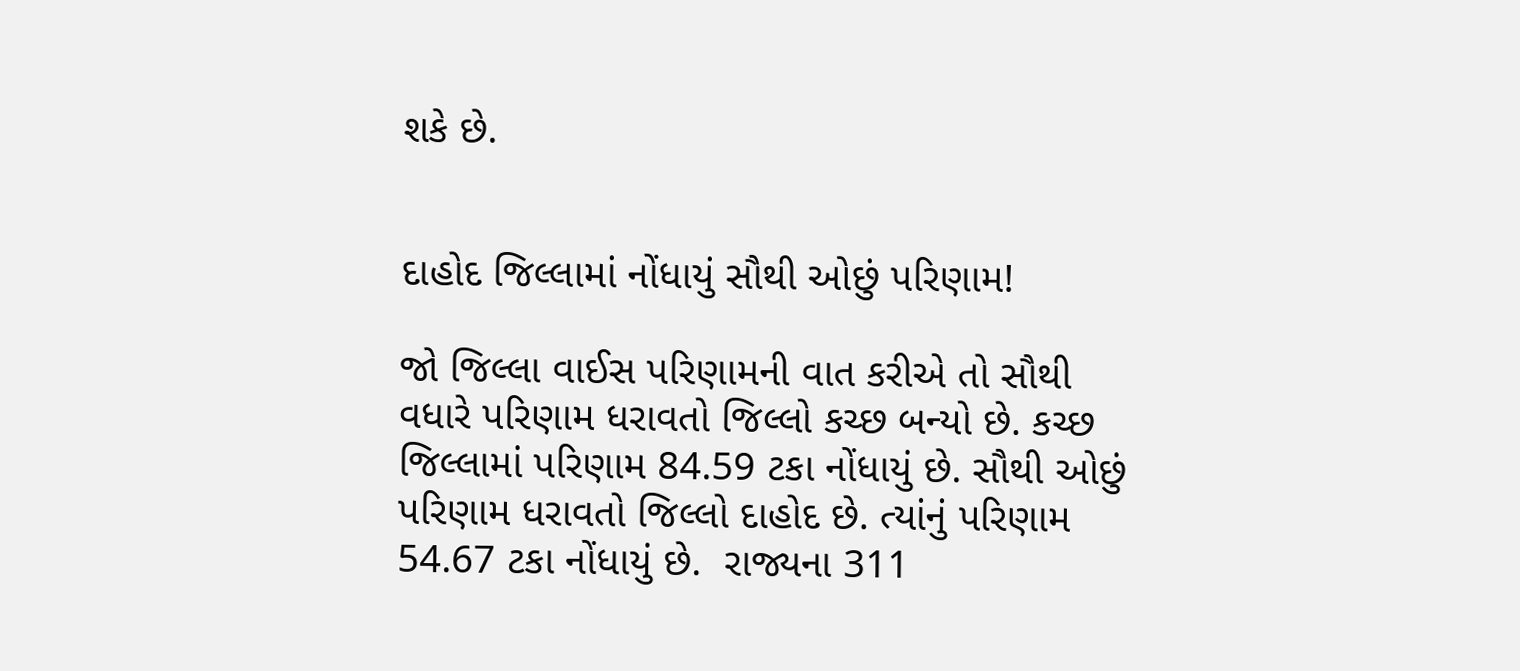શકે છે.


દાહોદ જિલ્લામાં નોંધાયું સૌથી ઓછું પરિણામ!

જો જિલ્લા વાઈસ પરિણામની વાત કરીએ તો સૌથી વધારે પરિણામ ધરાવતો જિલ્લો કચ્છ બન્યો છે. કચ્છ જિલ્લામાં પરિણામ 84.59 ટકા નોંધાયું છે. સૌથી ઓછું પરિણામ ધરાવતો જિલ્લો દાહોદ છે. ત્યાંનું પરિણામ 54.67 ટકા નોંધાયું છે.  રાજ્યના 311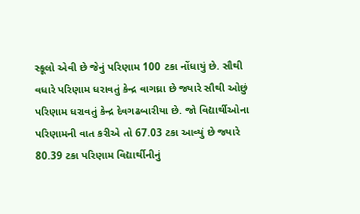સ્કૂલો એવી છે જેનું પરિણામ 100 ટકા નોંધાયું છે. સૌથી વધારે પરિણામ ધરાવતું કેન્દ્ર વાગઘ્રા છે જ્યારે સૌથી ઓછું પરિણામ ધરાવતું કેન્દ્ર દેવગઢબારીયા છે. જો વિદ્યાર્થીઓના પરિણામની વાત કરીએ તો 67.03 ટકા આવ્યું છે જ્યારે 80.39 ટકા પરિણામ વિદ્યાર્થીનીનું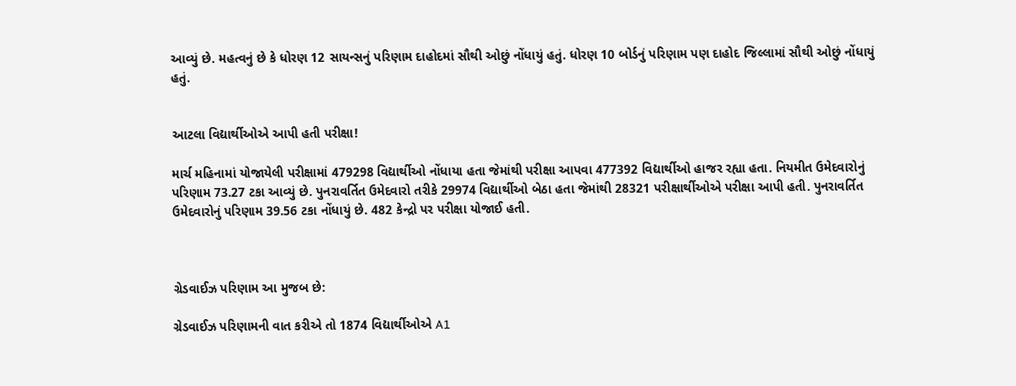આવ્યું છે. મહત્વનું છે કે ધોરણ 12 સાયન્સનું પરિણામ દાહોદમાં સૌથી ઓછું નોંધાયું હતું. ધોરણ 10 બોર્ડનું પરિણામ પણ દાહોદ જિલ્લામાં સૌથી ઓછું નોંધાયું હતું.


આટલા વિદ્યાર્થીઓએ આપી હતી પરીક્ષા!

માર્ચ મહિનામાં યોજાયેલી પરીક્ષામાં 479298 વિદ્યાર્થીઓ નોંધાયા હતા જેમાંથી પરીક્ષા આપવા 477392 વિદ્યાર્થીઓ હાજર રહ્યા હતા. નિયમીત ઉમેદવારોનું પરિણામ 73.27 ટકા આવ્યું છે. પુનરાવર્તિત ઉમેદવારો તરીકે 29974 વિદ્યાર્થીઓ બેઠા હતા જેમાંથી 28321 પરીક્ષાર્થીઓએ પરીક્ષા આપી હતી. પુનરાવર્તિત ઉમેદવારોનું પરિણામ 39.56 ટકા નોંધાયું છે. 482 કેન્દ્રો પર પરીક્ષા યોજાઈ હતી.



ગ્રેડવાઈઝ પરિણામ આ મુજબ છે:

ગ્રેડવાઈઝ પરિણામની વાત કરીએ તો 1874 વિદ્યાર્થીઓએ A1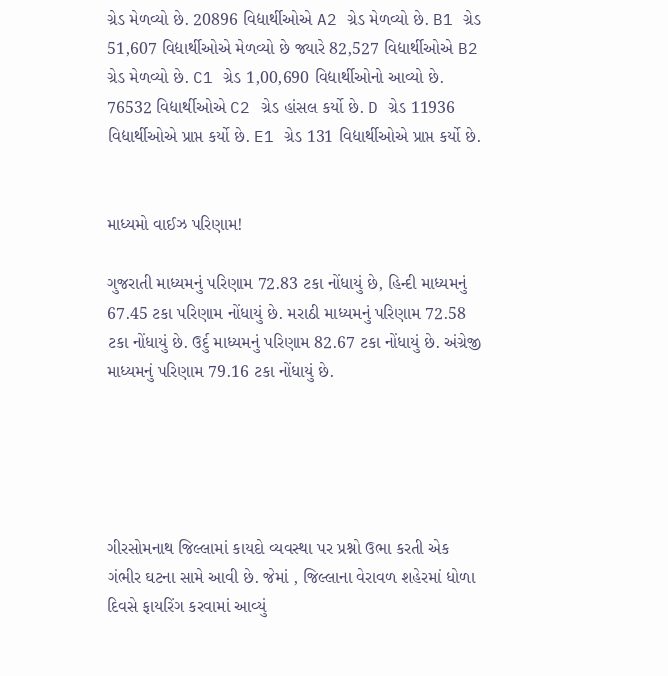ગ્રેડ મેળવ્યો છે. 20896 વિદ્યાર્થીઓએ A2 ગ્રેડ મેળવ્યો છે. B1 ગ્રેડ 51,607 વિદ્યાર્થીઓએ મેળવ્યો છે જ્યારે 82,527 વિદ્યાર્થીઓએ B2 ગ્રેડ મેળવ્યો છે. C1 ગ્રેડ 1,00,690 વિદ્યાર્થીઓનો આવ્યો છે. 76532 વિદ્યાર્થીઓએ C2 ગ્રેડ હાંસલ કર્યો છે. D ગ્રેડ 11936 વિદ્યાર્થીઓએ પ્રાપ્ત કર્યો છે. E1 ગ્રેડ 131 વિદ્યાર્થીઓએ પ્રાપ્ત કર્યો છે.


માધ્યમો વાઈઝ પરિણામ!

ગુજરાતી માધ્યમનું પરિણામ 72.83 ટકા નોંધાયું છે, હિન્દી માધ્યમનું 67.45 ટકા પરિણામ નોંધાયું છે. મરાઠી માધ્યમનું પરિણામ 72.58 ટકા નોંધાયું છે. ઉર્દુ માધ્યમનું પરિણામ 82.67 ટકા નોંધાયું છે. અંગ્રેજી માધ્યમનું પરિણામ 79.16 ટકા નોંધાયું છે.





ગીરસોમનાથ જિલ્લામાં કાયદો વ્યવસ્થા પર પ્રશ્નો ઉભા કરતી એક ગંભીર ઘટના સામે આવી છે. જેમાં , જિલ્લાના વેરાવળ શહેરમાં ધોળા દિવસે ફાયરિંગ કરવામાં આવ્યું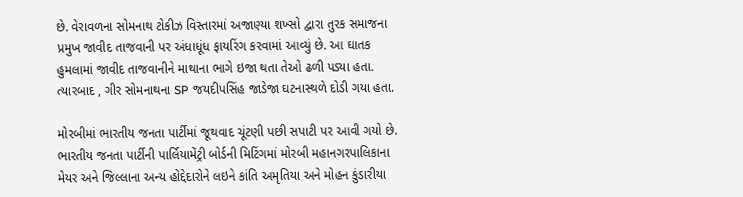છે. વેરાવળના સોમનાથ ટોકીઝ વિસ્તારમાં અજાણ્યા શખ્સો દ્વારા તુરક સમાજના પ્રમુખ જાવીદ તાજવાની પર અંધાધૂંધ ફાયરિંગ કરવામાં આવ્યું છે. આ ઘાતક હુમલામાં જાવીદ તાજવાનીને માથાના ભાગે ઇજા થતા તેઓ ઢળી પડ્યા હતા. ત્યારબાદ , ગીર સોમનાથના SP જયદીપસિંહ જાડેજા ઘટનાસ્થળે દોડી ગયા હતા.

મોરબીમાં ભારતીય જનતા પાર્ટીમાં જૂથવાદ ચૂંટણી પછી સપાટી પર આવી ગયો છે. ભારતીય જનતા પાર્ટીની પાર્લિયામેંટ્રી બોર્ડની મિટિંગમાં મોરબી મહાનગરપાલિકાના મેયર અને જિલ્લાના અન્ય હોદ્દેદારોને લઇને કાંતિ અમૃતિયા અને મોહન કુંડારીયા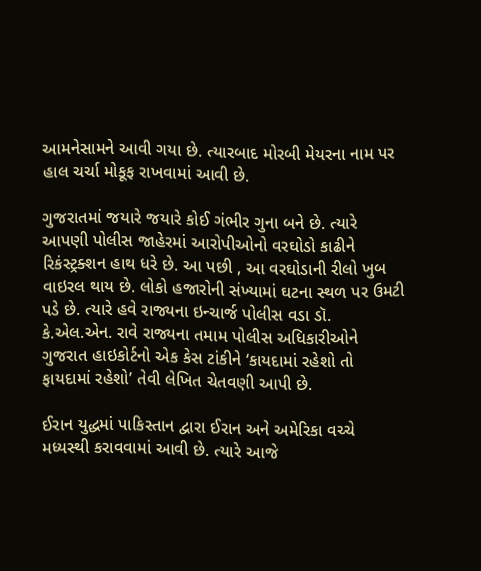આમનેસામને આવી ગયા છે. ત્યારબાદ મોરબી મેયરના નામ પર હાલ ચર્ચા મોકૂફ રાખવામાં આવી છે.

ગુજરાતમાં જયારે જયારે કોઈ ગંભીર ગુના બને છે. ત્યારે આપણી પોલીસ જાહેરમાં આરોપીઓનો વરઘોડો કાઢીને રિકંસ્ટ્રક્શન હાથ ધરે છે. આ પછી , આ વરઘોડાની રીલો ખુબ વાઇરલ થાય છે. લોકો હજારોની સંખ્યામાં ઘટના સ્થળ પર ઉમટી પડે છે. ત્યારે હવે રાજ્યના ઇન્ચાર્જ પોલીસ વડા ડૉ. કે.એલ.એન. રાવે રાજ્યના તમામ પોલીસ અધિકારીઓને ગુજરાત હાઇકોર્ટનો એક કેસ ટાંકીને ‘કાયદામાં રહેશો તો ફાયદામાં રહેશો’ તેવી લેખિત ચેતવણી આપી છે.

ઈરાન યુદ્ધમાં પાકિસ્તાન દ્વારા ઈરાન અને અમેરિકા વચ્ચે મધ્યસ્થી કરાવવામાં આવી છે. ત્યારે આજે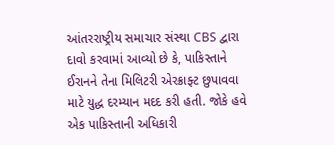આંતરરાષ્ટ્રીય સમાચાર સંસ્થા CBS દ્વારા દાવો કરવામાં આવ્યો છે કે, પાકિસ્તાને ઈરાનને તેના મિલિટરી એરક્રાફ્ટ છુપાવવા માટે યુદ્ધ દરમ્યાન મદદ કરી હતી. જોકે હવે એક પાકિસ્તાની અધિકારી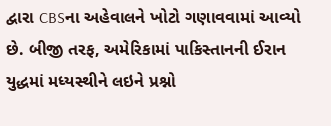દ્વારા CBSના અહેવાલને ખોટો ગણાવવામાં આવ્યો છે. બીજી તરફ, અમેરિકામાં પાકિસ્તાનની ઈરાન યુદ્ધમાં મધ્યસ્થીને લઇને પ્રશ્નો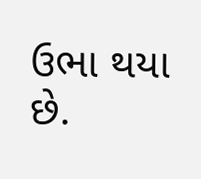ઉભા થયા છે.